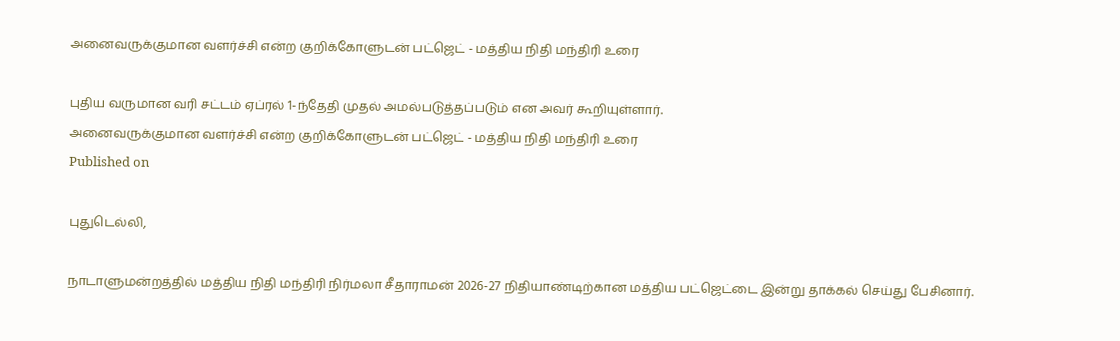அனைவருக்குமான வளர்ச்சி என்ற குறிக்கோளுடன் பட்ஜெட் - மத்திய நிதி மந்திரி உரை

புதிய வருமான வரி சட்டம் ஏப்ரல் 1-ந்தேதி முதல் அமல்படுத்தப்படும் என அவர் கூறியுள்ளார்.
அனைவருக்குமான வளர்ச்சி என்ற குறிக்கோளுடன் பட்ஜெட் - மத்திய நிதி மந்திரி உரை
Published on

புதுடெல்லி,

நாடாளுமன்றத்தில் மத்திய நிதி மந்திரி நிர்மலா சீதாராமன் 2026-27 நிதியாண்டிற்கான மத்திய பட்ஜெட்டை இன்று தாக்கல் செய்து பேசினார்.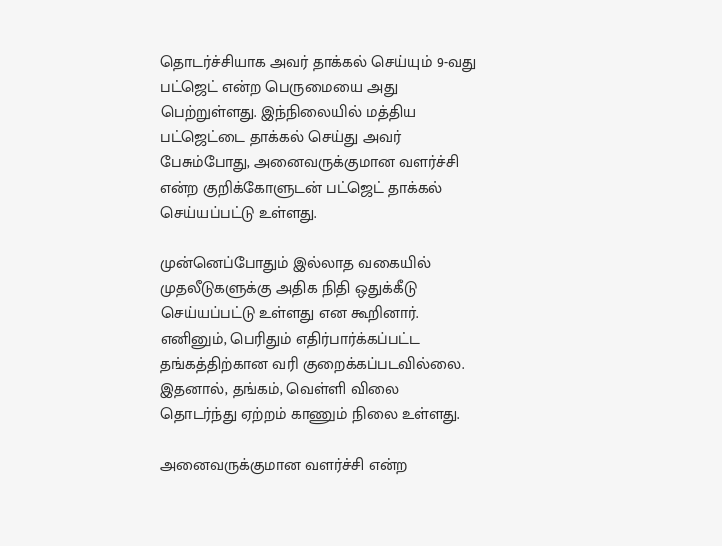தொடர்ச்சியாக அவர் தாக்கல் செய்யும் 9-வது பட்ஜெட் என்ற பெருமையை அது பெற்றுள்ளது. இந்நிலையில் மத்திய பட்ஜெட்டை தாக்கல் செய்து அவர் பேசும்போது, அனைவருக்குமான வளர்ச்சி என்ற குறிக்கோளுடன் பட்ஜெட் தாக்கல் செய்யப்பட்டு உள்ளது.

முன்னெப்போதும் இல்லாத வகையில் முதலீடுகளுக்கு அதிக நிதி ஒதுக்கீடு செய்யப்பட்டு உள்ளது என கூறினார். எனினும், பெரிதும் எதிர்பார்க்கப்பட்ட தங்கத்திற்கான வரி குறைக்கப்படவில்லை. இதனால், தங்கம், வெள்ளி விலை தொடர்ந்து ஏற்றம் காணும் நிலை உள்ளது.

அனைவருக்குமான வளர்ச்சி என்ற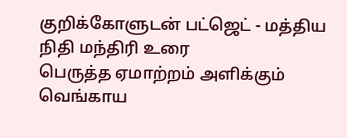குறிக்கோளுடன் பட்ஜெட் - மத்திய நிதி மந்திரி உரை
பெருத்த ஏமாற்றம் அளிக்கும் வெங்காய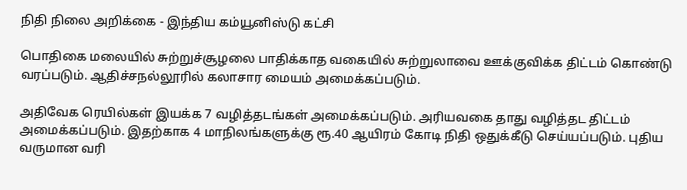நிதி நிலை அறிக்கை - இந்திய கம்யூனிஸ்டு கட்சி

பொதிகை மலையில் சுற்றுச்சூழலை பாதிக்காத வகையில் சுற்றுலாவை ஊக்குவிக்க திட்டம் கொண்டு வரப்படும். ஆதிச்சநல்லூரில் கலாசார மையம் அமைக்கப்படும்.

அதிவேக ரெயில்கள் இயக்க 7 வழித்தடங்கள் அமைக்கப்படும். அரியவகை தாது வழித்தட திட்டம் அமைக்கப்படும். இதற்காக 4 மாநிலங்களுக்கு ரூ.40 ஆயிரம் கோடி நிதி ஒதுக்கீடு செய்யப்படும். புதிய வருமான வரி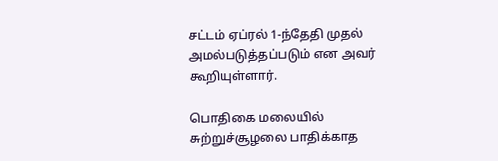சட்டம் ஏப்ரல் 1-ந்தேதி முதல் அமல்படுத்தப்படும் என அவர் கூறியுள்ளார்.

பொதிகை மலையில் சுற்றுச்சூழலை பாதிக்காத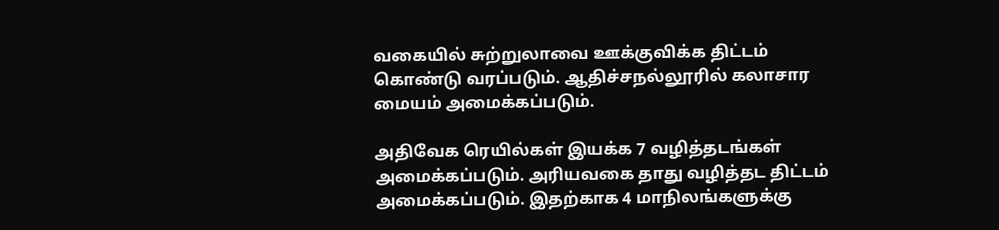வகையில் சுற்றுலாவை ஊக்குவிக்க திட்டம் கொண்டு வரப்படும். ஆதிச்சநல்லூரில் கலாசார மையம் அமைக்கப்படும்.

அதிவேக ரெயில்கள் இயக்க 7 வழித்தடங்கள் அமைக்கப்படும். அரியவகை தாது வழித்தட திட்டம் அமைக்கப்படும். இதற்காக 4 மாநிலங்களுக்கு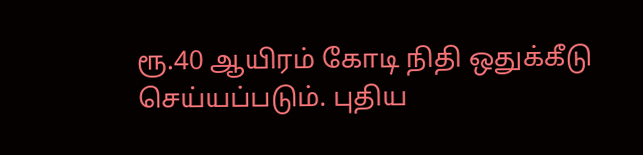ரூ.40 ஆயிரம் கோடி நிதி ஒதுக்கீடு செய்யப்படும். புதிய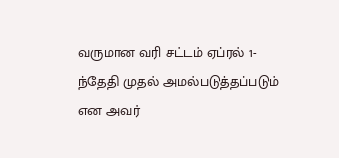வருமான வரி சட்டம் ஏப்ரல் 1-ந்தேதி முதல் அமல்படுத்தப்படும் என அவர்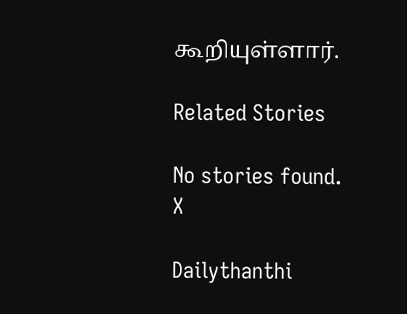கூறியுள்ளார்.

Related Stories

No stories found.
X

Dailythanthi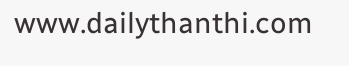www.dailythanthi.com